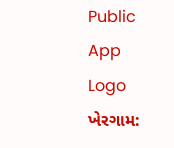Public App Logo
ખેરગામ: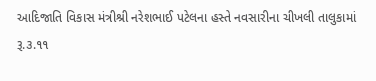આદિજાતિ વિકાસ મંત્રીશ્રી નરેશભાઈ પટેલના હસ્તે નવસારીના ચીખલી તાલુકામાં રૂ.૩.૧૧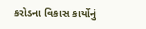કરોડના વિકાસ કાર્યોનું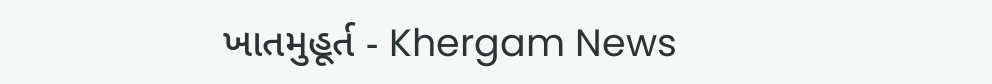ખાતમુહૂર્ત - Khergam News